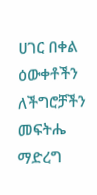ሀገር በቀል ዕውቀቶችን ለችግሮቻችን መፍትሔ ማድረግ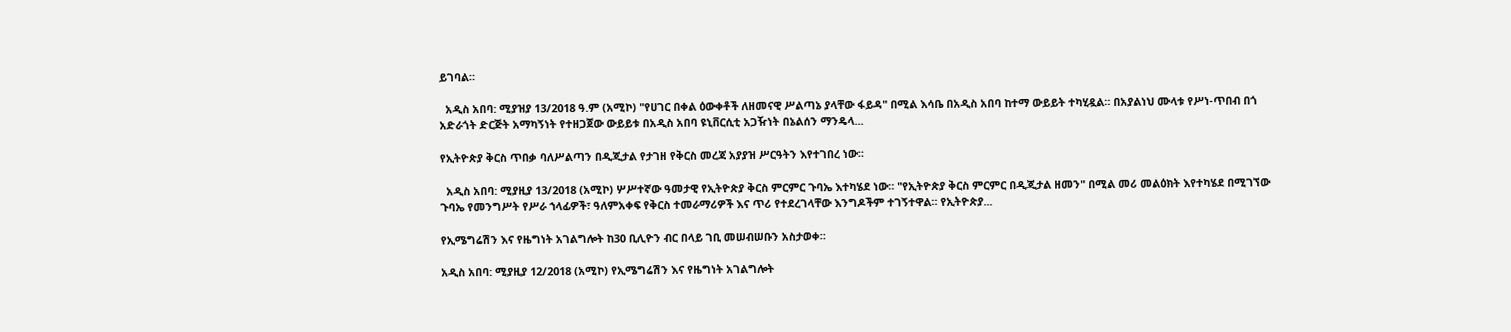ይገባል።

  አዲስ አበባ: ሚያዝያ 13/2018 ዓ.ም (አሚኮ) "የሀገር በቀል ዕውቀቶች ለዘመናዊ ሥልጣኔ ያላቸው ፋይዳ" በሚል እሳቤ በአዲስ አበባ ከተማ ውይይት ተካሂዷል። በአያልነህ ሙላቱ የሥነ-ጥበብ በጎ አድራጎት ድርጅት አማካኝነት የተዘጋጀው ውይይቱ በአዲስ አበባ ዩኒቨርሲቲ አጋዥነት በኔልሰን ማንዴላ...

የኢትዮጵያ ቅርስ ጥበቃ ባለሥልጣን በዲጂታል የታገዘ የቅርስ መረጃ አያያዝ ሥርዓትን እየተገበረ ነው።

  አዲስ አበባ: ሚያዚያ 13/2018 (አሚኮ) ሦሥተኛው ዓመታዊ የኢትዮጵያ ቅርስ ምርምር ጉባኤ እተካሄደ ነው። "የኢትዮጵያ ቅርስ ምርምር በዲጂታል ዘመን" በሚል መሪ መልዕክት እየተካሄደ በሚገኘው ጉባኤ የመንግሥት የሥራ ኀላፊዎች፣ ዓለምአቀፍ የቅርስ ተመራማሪዎች እና ጥሪ የተደረገላቸው እንግዶችም ተገኝተዋል። የኢትዮጵያ...

የኢሜግሬሽን እና የዜግነት አገልግሎት ከ30 ቢሊዮን ብር በላይ ገቢ መሠብሠቡን አስታወቀ።

አዲስ አበባ: ሚያዚያ 12/2018 (አሚኮ) የኢሜግሬሽን እና የዜግነት አገልግሎት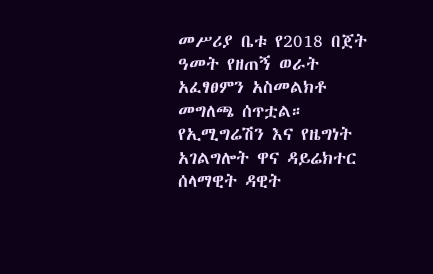መሥሪያ ቤቱ የ2018 በጀት ዓመት የዘጠኝ ወራት አፈፃፀምን አስመልክቶ መግለጫ ሰጥቷል። የኢሚግሬሽን እና የዜግነት አገልግሎት ዋና ዳይሬክተር ሰላማዊት ዳዊት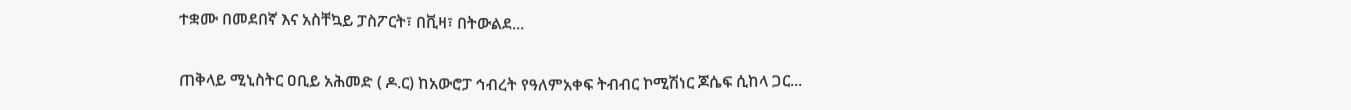ተቋሙ በመደበኛ እና አስቸኳይ ፓስፖርት፣ በቪዛ፣ በትውልደ...

ጠቅላይ ሚኒስትር ዐቢይ አሕመድ ( ዶ.ር) ከአውሮፓ ኅብረት የዓለምአቀፍ ትብብር ኮሚሽነር ጆሴፍ ሲከላ ጋር...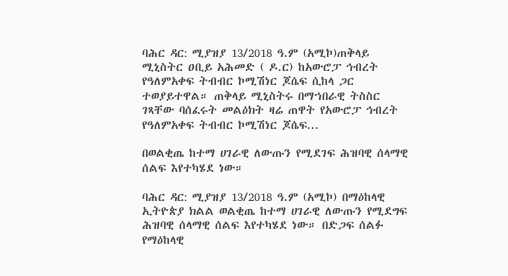ባሕር ዳር: ሚያዝያ 13/2018 ዓ.ም (አሚኮ)ጠቅላይ ሚኒስትር ዐቢይ አሕመድ ( ዶ.ር) ከአውሮፓ ኅብረት የዓለምአቀፍ ትብብር ኮሚሽነር ጆሴፍ ሲከላ ጋር ተወያይተዋል። ጠቅላይ ሚኒስትሩ በማኀበራዊ ትስስር ገጻቸው ባሰፈሩት መልዕክት ዛሬ ጠዋት የአውሮፓ ኅብረት የዓለምአቀፍ ትብብር ኮሚሽነር ጆሴፍ...

በወልቂጤ ከተማ ሀገራዊ ለውጡን የሚደገፍ ሕዝባዊ ሰላማዊ ሰልፍ እየተካሄደ ነው።

ባሕር ዳር: ሚያዝያ 13/2018 ዓ.ም (አሚኮ) በማዕከላዊ ኢትዮጵያ ክልል ወልቂጤ ከተማ ሀገራዊ ለውጡን የሚደግፍ ሕዝባዊ ሰላማዊ ሰልፍ እየተካሄደ ነው። በድጋፍ ሰልፉ የማዕከላዊ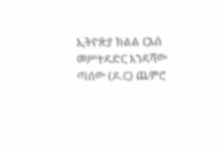ኢትዮጵያ ክልል ርእሰ መሥተዳድር እንዳሻው ጣሰው (ዶ.ር) ጨምሮ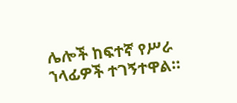ሌሎች ከፍተኛ የሥራ ኀላፊዎች ተገኝተዋል።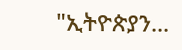"ኢትዮጵያን...